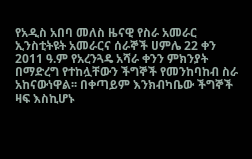የአዲስ አበባ መለስ ዜናዊ የስራ አመራር ኢንስቲትዩት አመራርና ሰራኞች ሀምሌ 22 ቀን 2011 ዓ.ም የአረንጓዴ አሻራ ቀንን ምክንያት በማድረግ የተከሏቸውን ችግኞች የመንከባከብ ስራ አከናውነዋል፡፡ በቀጣይም እንክብካቤው ችግኞች ዛፍ እስኪሆኑ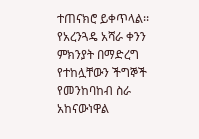ተጠናክሮ ይቀጥላል፡፡
የአረንጓዴ አሻራ ቀንን ምክንያት በማድረግ የተከሏቸውን ችግኞች የመንከባከብ ስራ አከናውነዋል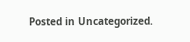Posted in Uncategorized.